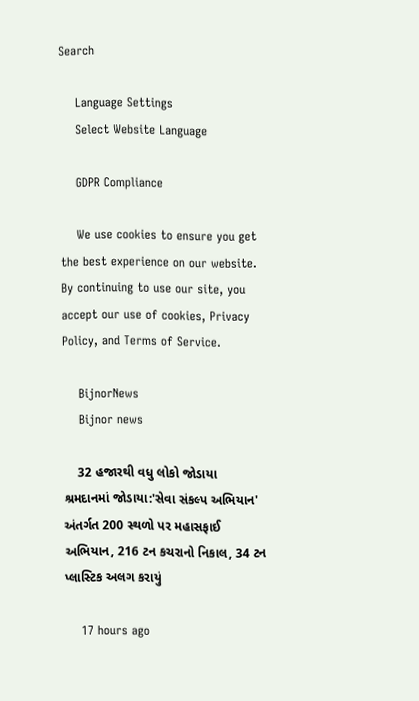Search

    Language Settings
    Select Website Language

    GDPR Compliance

    We use cookies to ensure you get the best experience on our website. By continuing to use our site, you accept our use of cookies, Privacy Policy, and Terms of Service.

    BijnorNews
    Bijnor news

    32 હજારથી વધુ લોકો જોડાયા શ્રમદાનમાં જોડાયા:'સેવા સંકલ્પ અભિયાન' અંતર્ગત 200 સ્થળો પર મહાસફાઈ અભિયાન, 216 ટન કચરાનો નિકાલ, 34 ટન પ્લાસ્ટિક અલગ કરાયું

    17 hours ago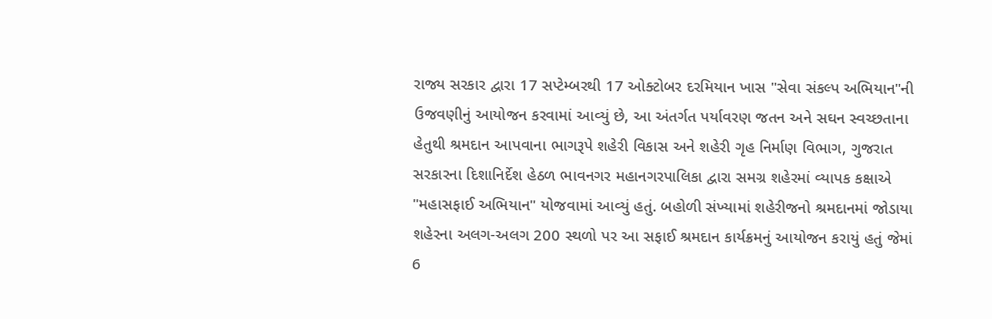રાજ્ય સરકાર દ્વારા 17 સપ્ટેમ્બરથી 17 ઓક્ટોબર દરમિયાન ખાસ "સેવા સંકલ્પ અભિયાન"ની ઉજવણીનું આયોજન કરવામાં આવ્યું છે, આ અંતર્ગત પર્યાવરણ જતન અને સઘન સ્વચ્છતાના હેતુથી શ્રમદાન આપવાના ભાગરૂપે શહેરી વિકાસ અને શહેરી ગૃહ નિર્માણ વિભાગ, ગુજરાત સરકારના દિશાનિર્દેશ હેઠળ ભાવનગર મહાનગરપાલિકા દ્વારા સમગ્ર શહેરમાં વ્યાપક કક્ષાએ "મહાસફાઈ અભિયાન" યોજવામાં આવ્યું હતું. બહોળી સંખ્યામાં શહેરીજનો શ્રમદાનમાં જોડાયા શહેરના અલગ-અલગ 200 સ્થળો પર આ સફાઈ શ્રમદાન કાર્યક્રમનું આયોજન કરાયું હતું જેમાં 6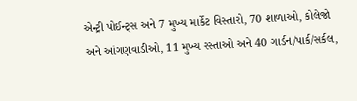એન્ટ્રી પોઈન્ટ્સ અને 7 મુખ્ય માર્કેટ વિસ્તારો, 70 શાળાઓ, કોલેજો અને આંગણવાડીઓ, 11 મુખ્ય રસ્તાઓ અને 40 ગાર્ડન/પાર્ક/સર્કલ,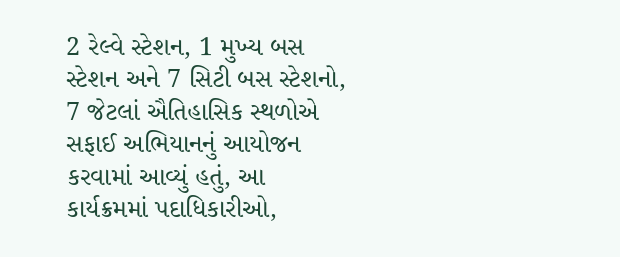2 રેલ્વે સ્ટેશન, 1 મુખ્ય બસ સ્ટેશન અને 7 સિટી બસ સ્ટેશનો, 7 જેટલાં ઐતિહાસિક સ્થળોએ સફાઈ અભિયાનનું આયોજન કરવામાં આવ્યું હતું, આ કાર્યક્રમમાં પદાધિકારીઓ,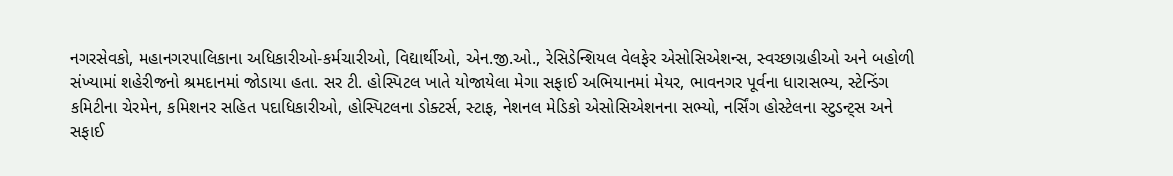નગરસેવકો, મહાનગરપાલિકાના અધિકારીઓ-કર્મચારીઓ, વિદ્યાર્થીઓ, એન.જી.ઓ., રેસિડેન્શિયલ વેલફેર એસોસિએશન્સ, સ્વચ્છાગ્રહીઓ અને બહોળી સંખ્યામાં શહેરીજનો શ્રમદાનમાં જોડાયા હતા. સર ટી. હોસ્પિટલ ખાતે યોજાયેલા મેગા સફાઈ અભિયાનમાં મેયર, ભાવનગર પૂર્વના ધારાસભ્ય, સ્ટેન્ડિંગ કમિટીના ચેરમેન, કમિશનર સહિત પદાધિકારીઓ, હોસ્પિટલના ડોક્ટર્સ, સ્ટાફ, નેશનલ મેડિકો એસોસિએશનના સભ્યો, નર્સિંગ હોસ્ટેલના સ્ટુડન્ટ્સ અને સફાઈ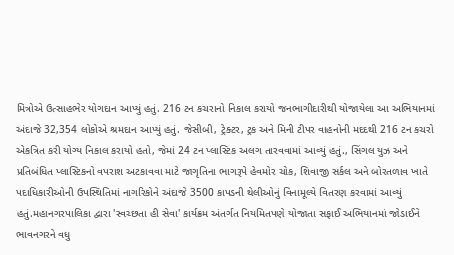મિત્રોએ ઉત્સાહભેર યોગદાન આપ્યું હતું. 216 ટન કચરાનો નિકાલ કરાયો જનભાગીદારીથી યોજાયેલા આ અભિયાનમાં અંદાજે 32,354 લોકોએ શ્રમદાન આપ્યું હતું. જેસીબી, ટ્રેક્ટર, ટ્રક અને મિની ટીપર વાહનોની મદદથી 216 ટન કચરો એકત્રિત કરી યોગ્ય નિકાલ કરાયો હતો, જેમાં 24 ટન પ્લાસ્ટિક અલગ તારવવામાં આવ્યું હતું., સિંગલ યુઝ અને પ્રતિબંધિત પ્લાસ્ટિકનો વપરાશ અટકાવવા માટે જાગૃતિના ભાગરૂપે હેવમોર ચોક, શિવાજી સર્કલ અને બોરતળાવ ખાતે પદાધિકારીઓની ઉપસ્થિતિમાં નાગરિકોને અંદાજે 3500 કાપડની થેલીઓનું વિનામૂલ્યે વિતરણ કરવામાં આવ્યું હતું.મહાનગરપાલિકા દ્વારા 'સ્વચ્છતા હી સેવા' કાર્યક્રમ અંતર્ગત નિયમિતપણે યોજાતા સફાઈ અભિયાનમાં જોડાઈને ભાવનગરને વધુ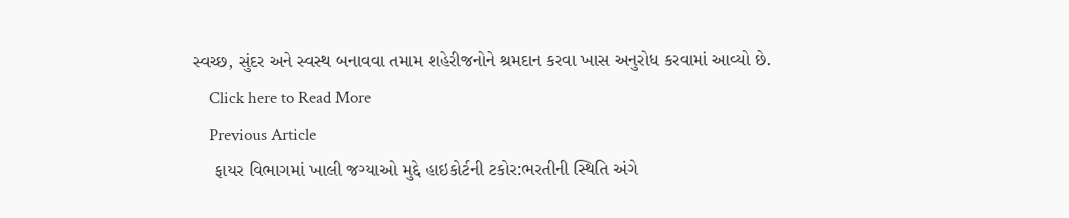સ્વચ્છ, સુંદર અને સ્વસ્થ બનાવવા તમામ શહેરીજનોને શ્રમદાન કરવા ખાસ અનુરોધ કરવામાં આવ્યો છે.
    Click here to Read More
    Previous Article
    ફાયર વિભાગમાં ખાલી જગ્યાઓ મુદ્દે હાઇકોર્ટની ટકોર:ભરતીની સ્થિતિ અંગે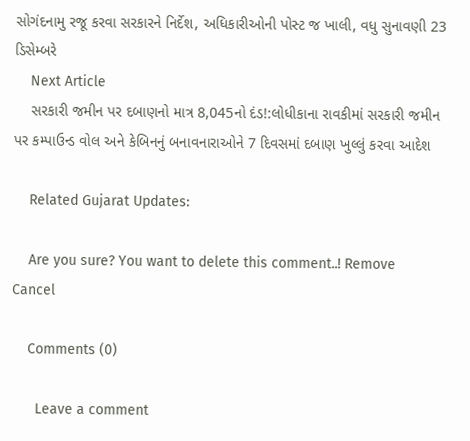સોગંદનામુ રજૂ કરવા સરકારને નિર્દેશ, અધિકારીઓની પોસ્ટ જ ખાલી, વધુ સુનાવણી 23 ડિસેમ્બરે
    Next Article
    સરકારી જમીન પર દબાણનો માત્ર 8,045નો દંડ!:લોધીકાના રાવકીમાં સરકારી જમીન પર કમ્પાઉન્ડ વોલ અને કેબિનનું બનાવનારાઓને 7 દિવસમાં દબાણ ખુલ્લું કરવા આદેશ

    Related Gujarat Updates:

    Are you sure? You want to delete this comment..! Remove Cancel

    Comments (0)

      Leave a comment